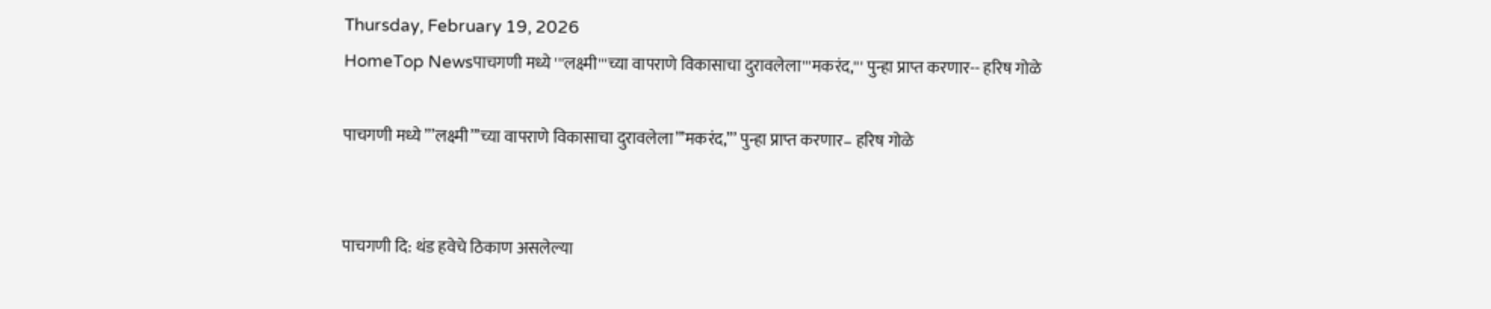Thursday, February 19, 2026
HomeTop Newsपाचगणी मध्ये '''लक्ष्मी'''च्या वापराणे विकासाचा दुरावलेला'''मकरंद,''' पुन्हा प्राप्त करणार-- हरिष गोळे

पाचगणी मध्ये ”’लक्ष्मी”’च्या वापराणे विकासाचा दुरावलेला”’मकरंद,”’ पुन्हा प्राप्त करणार– हरिष गोळे


पाचगणी दि: थंड हवेचे ठिकाण असलेल्या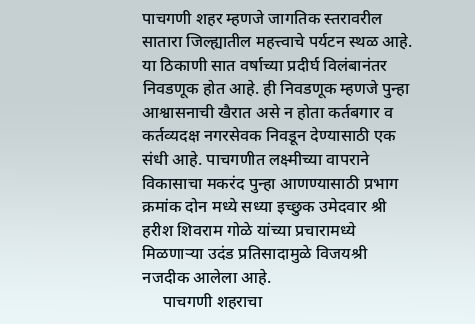पाचगणी शहर म्हणजे जागतिक स्तरावरील सातारा जिल्ह्यातील महत्त्वाचे पर्यटन स्थळ आहे. या ठिकाणी सात वर्षाच्या प्रदीर्घ विलंबानंतर निवडणूक होत आहे. ही निवडणूक म्हणजे पुन्हा आश्वासनाची खैरात असे न होता कर्तबगार व कर्तव्यदक्ष नगरसेवक निवडून देण्यासाठी एक संधी आहे. पाचगणीत लक्ष्मीच्या वापराने विकासाचा मकरंद पुन्हा आणण्यासाठी प्रभाग क्रमांक दोन मध्ये सध्या इच्छुक उमेदवार श्री हरीश शिवराम गोळे यांच्या प्रचारामध्ये मिळणाऱ्या उदंड प्रतिसादामुळे विजयश्री नजदीक आलेला आहे.
     पाचगणी शहराचा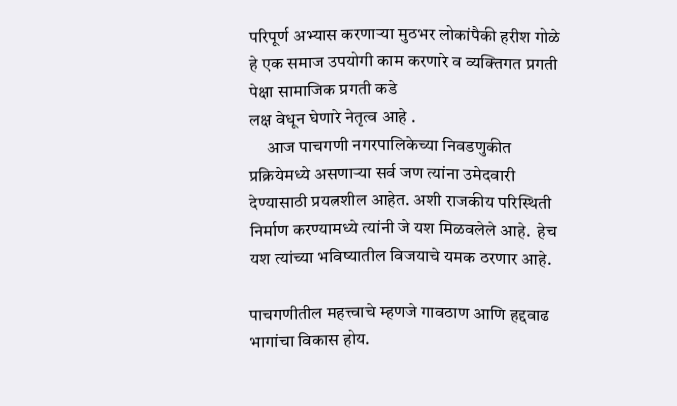परिपूर्ण अभ्यास करणाऱ्या मुठभर लोकांपैकी हरीश गोळे हे एक समाज उपयोगी काम करणारे व व्यक्तिगत प्रगती पेक्षा सामाजिक प्रगती कडे
लक्ष वेधून घेणारे नेतृत्व आहे .
     आज पाचगणी नगरपालिकेच्या निवडणुकीत प्रक्रियेमध्ये असणाऱ्या सर्व जण त्यांना उमेदवारी देण्यासाठी प्रयत्नशील आहेत. अशी राजकीय परिस्थिती निर्माण करण्यामध्ये त्यांनी जे यश मिळवलेले आहे.  हेच यश त्यांच्या भविष्यातील विजयाचे यमक ठरणार आहे.

पाचगणीतील महत्त्वाचे म्हणजे गावठाण आणि हद्दवाढ भागांचा विकास होय.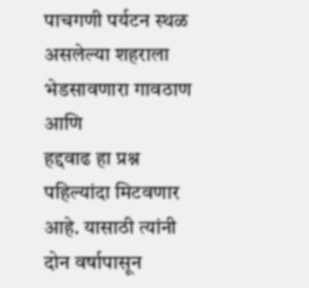पाचगणी पर्यटन स्थळ असलेल्या शहराला भेडसावणारा गावठाण आणि
हद्दवाढ हा प्रश्न पहिल्यांदा मिटवणार आहे. यासाठी त्यांनी दोन वर्षापासून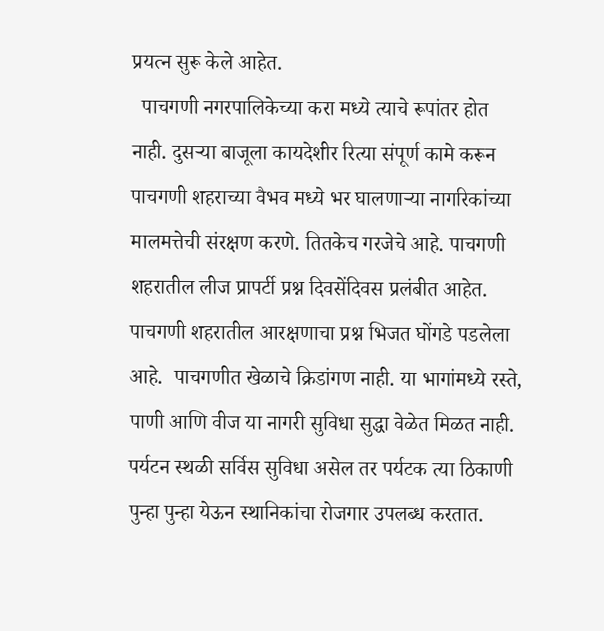प्रयत्न सुरू केले आहेत.
  पाचगणी नगरपालिकेच्या करा मध्ये त्याचे रूपांतर होत नाही. दुसऱ्या बाजूला कायदेशीर रित्या संपूर्ण कामे करून पाचगणी शहराच्या वैभव मध्ये भर घालणाऱ्या नागरिकांच्या मालमत्तेची संरक्षण करणे. तितकेच गरजेचे आहे. पाचगणी शहरातील लीज प्रापर्टी प्रश्न दिवसेंदिवस प्रलंबीत आहेत.  पाचगणी शहरातील आरक्षणाचा प्रश्न भिजत घोंगडे पडलेला आहे.  पाचगणीत खेळाचे क्रिडांगण नाही. या भागांमध्ये रस्ते, पाणी आणि वीज या नागरी सुविधा सुद्धा वेळेत मिळत नाही. पर्यटन स्थळी सर्विस सुविधा असेल तर पर्यटक त्या ठिकाणी पुन्हा पुन्हा येऊन स्थानिकांचा रोजगार उपलब्ध करतात.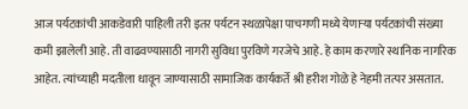आज पर्यटकांची आकडेवारी पाहिली तरी इतर पर्यटन स्थळापेक्षा पाचगणी मध्ये येणाऱ्या पर्यटकांची संख्या कमी झालेली आहे. ती वाढवण्यासाठी नागरी सुविधा पुरविणे गरजेचे आहे. हे काम करणारे स्थानिक नागरिक आहेत. त्यांच्याही मदतीला धावून जाण्यासाठी सामाजिक कार्यकर्ते श्री हरीश गोळे हे नेहमी तत्पर असतात.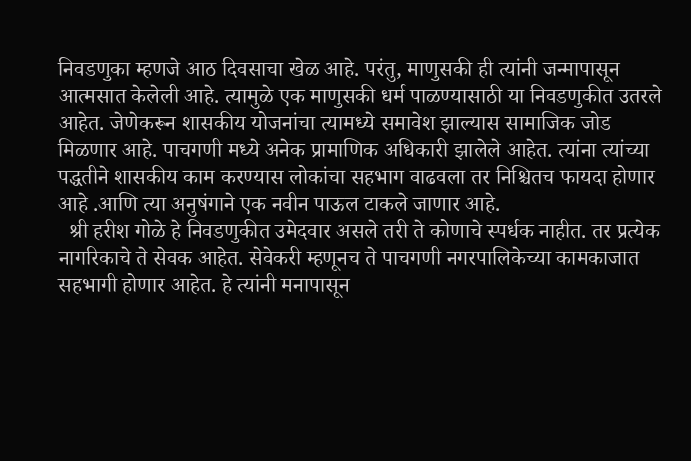निवडणुका म्हणजे आठ दिवसाचा खेळ आहे. परंतु, माणुसकी ही त्यांनी जन्मापासून आत्मसात केलेली आहे. त्यामुळे एक माणुसकी धर्म पाळण्यासाठी या निवडणुकीत उतरले आहेत. जेणेकरून शासकीय योजनांचा त्यामध्ये समावेश झाल्यास सामाजिक जोड मिळणार आहे. पाचगणी मध्ये अनेक प्रामाणिक अधिकारी झालेले आहेत. त्यांना त्यांच्या पद्धतीने शासकीय काम करण्यास लोकांचा सहभाग वाढवला तर निश्चितच फायदा होणार आहे .आणि त्या अनुषंगाने एक नवीन पाऊल टाकले जाणार आहे.
  श्री हरीश गोळे हे निवडणुकीत उमेदवार असले तरी ते कोणाचे स्पर्धक नाहीत. तर प्रत्येक नागरिकाचे ते सेवक आहेत. सेवेकरी म्हणूनच ते पाचगणी नगरपालिकेच्या कामकाजात सहभागी होणार आहेत. हे त्यांनी मनापासून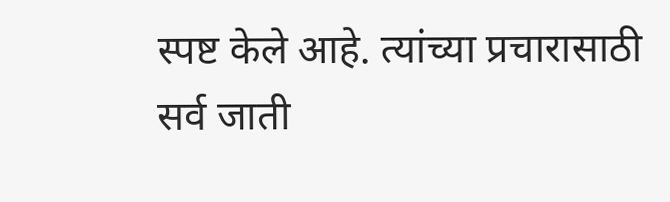स्पष्ट केले आहे. त्यांच्या प्रचारासाठी सर्व जाती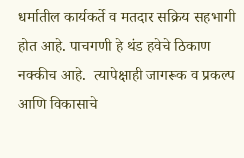धर्मातील कार्यकर्ते व मतदार सक्रिय सहभागी होत आहे. पाचगणी हे थंड हवेचे ठिकाण नक्कीच आहे.  त्यापेक्षाही जागरूक व प्रकल्प आणि विकासाचे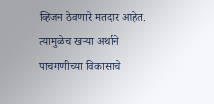व्हिजन ठेवणारे मतदार आहेत. त्यामुळेच खऱ्या अर्थाने पाचगणीच्या विकासाचे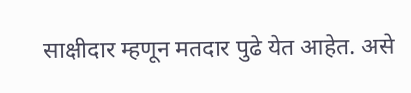साक्षीदार म्हणून मतदार पुढे येत आहेत. असे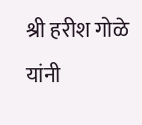श्री हरीश गोळे यांनी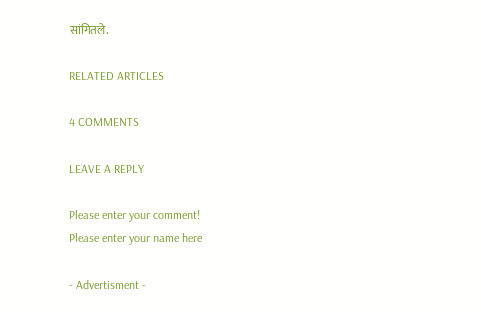सांगितले.

RELATED ARTICLES

4 COMMENTS

LEAVE A REPLY

Please enter your comment!
Please enter your name here

- Advertisment -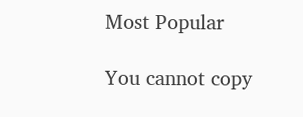Most Popular

You cannot copy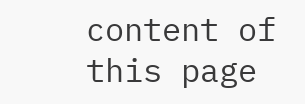content of this page